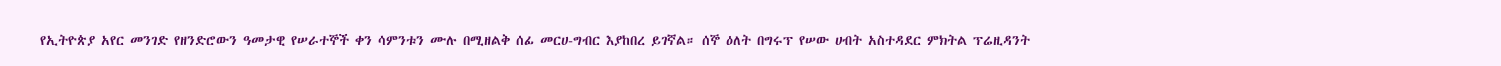የኢትዮጵያ አየር መንገድ የዘንድሮውን ዓመታዊ የሠራተኞች ቀን ሳምንቱን ሙሉ በሚዘልቅ ሰፊ መርሀ-ግብር እያከበረ ይገኛል። ሰኞ ዕለት በግሩፕ የሠው ሀብት አስተዳደር ምክትል ፕሬዚዳንት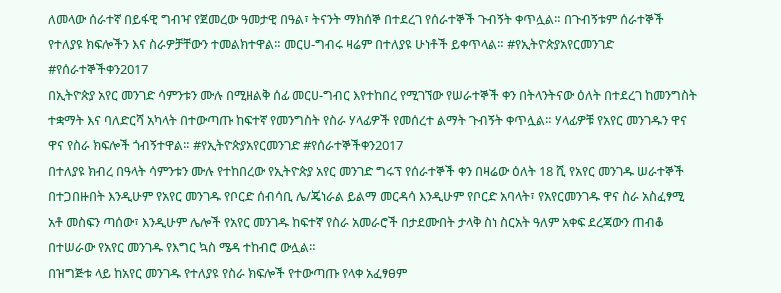ለመላው ሰራተኛ በይፋዊ ግብዣ የጀመረው ዓመታዊ በዓል፣ ትናንት ማክሰኞ በተደረገ የሰራተኞች ጉብኝት ቀጥሏል። በጉብኝቱም ሰራተኞች የተለያዩ ክፍሎችን እና ስራዎቻቸውን ተመልክተዋል። መርሀ-ግብሩ ዛሬም በተለያዩ ሁነቶች ይቀጥላል። #የኢትዮጵያአየርመንገድ #የሰራተኞችቀን2017
በኢትዮጵያ አየር መንገድ ሳምንቱን ሙሉ በሚዘልቅ ሰፊ መርሀ-ግብር እየተከበረ የሚገኘው የሠራተኞች ቀን በትላንትናው ዕለት በተደረገ ከመንግስት ተቋማት እና ባለድርሻ አካላት በተውጣጡ ከፍተኛ የመንግስት የስራ ሃላፊዎች የመሰረተ ልማት ጉብኝት ቀጥሏል። ሃላፊዎቹ የአየር መንገዱን ዋና ዋና የስራ ክፍሎች ጎብኝተዋል። #የኢትዮጵያአየርመንገድ #የሰራተኞችቀን2017
በተለያዩ ክብረ በዓላት ሳምንቱን ሙሉ የተከበረው የኢትዮጵያ አየር መንገድ ግሩፕ የሰራተኞች ቀን በዛሬው ዕለት 18 ሺ የአየር መንገዱ ሠራተኞች በተጋበዙበት እንዲሁም የአየር መንገዱ የቦርድ ሰብሳቢ ሌ/ጄነራል ይልማ መርዳሳ እንዲሁም የቦርድ አባላት፣ የአየርመንገዱ ዋና ስራ አስፈፃሚ አቶ መስፍን ጣሰው፣ እንዲሁም ሌሎች የአየር መንገዱ ከፍተኛ የስራ አመራሮች በታደሙበት ታላቅ ስነ ስርአት ዓለም አቀፍ ደረጃውን ጠብቆ በተሠራው የአየር መንገዱ የእግር ኳስ ሜዳ ተከብሮ ውሏል።
በዝግጅቱ ላይ ከአየር መንገዱ የተለያዩ የስራ ክፍሎች የተውጣጡ የላቀ አፈፃፀም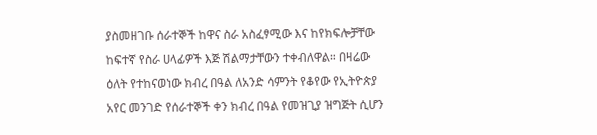ያስመዘገቡ ሰራተኞች ከዋና ስራ አስፈፃሚው እና ከየክፍሎቻቸው ከፍተኛ የስራ ሀላፊዎች እጅ ሽልማታቸውን ተቀብለዋል። በዛሬው
ዕለት የተከናወነው ክብረ በዓል ለአንድ ሳምንት የቆየው የኢትዮጵያ አየር መንገድ የሰራተኞች ቀን ክብረ በዓል የመዝጊያ ዝግጅት ሲሆን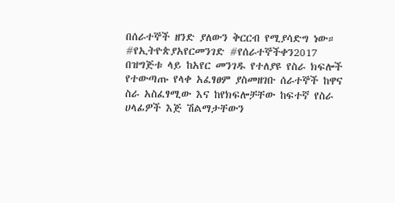በሰራተኞች ዘንድ ያለውን ቅርርብ የሚያሳድግ ነው። #የኢትዮጵያአየርመንገድ #የሰራተኞችቀን2017
በዝግጅቱ ላይ ከአየር መንገዱ የተለያዩ የስራ ክፍሎች የተውጣጡ የላቀ አፈፃፀም ያስመዘገቡ ሰራተኞች ከዋና ስራ አስፈፃሚው እና ከየክፍሎቻቸው ከፍተኛ የስራ ሀላፊዎች እጅ ሽልማታቸውን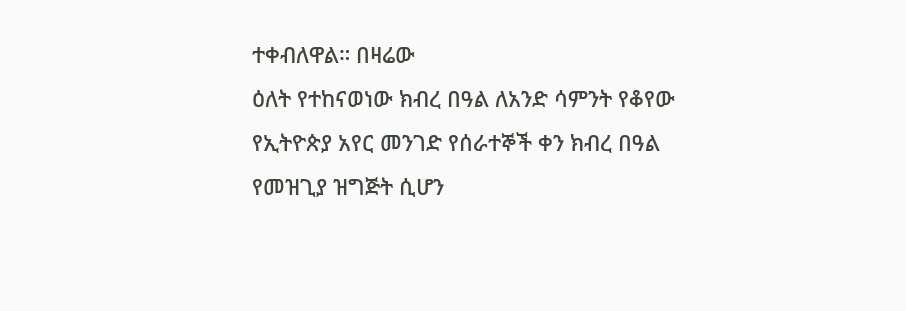ተቀብለዋል። በዛሬው
ዕለት የተከናወነው ክብረ በዓል ለአንድ ሳምንት የቆየው የኢትዮጵያ አየር መንገድ የሰራተኞች ቀን ክብረ በዓል የመዝጊያ ዝግጅት ሲሆን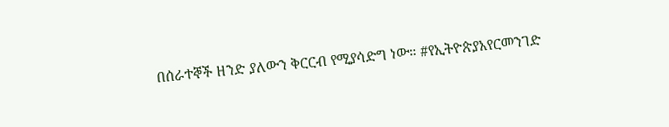በሰራተኞች ዘንድ ያለውን ቅርርብ የሚያሳድግ ነው። #የኢትዮጵያአየርመንገድ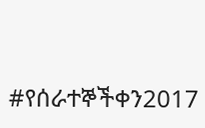#የሰራተኞችቀን2017